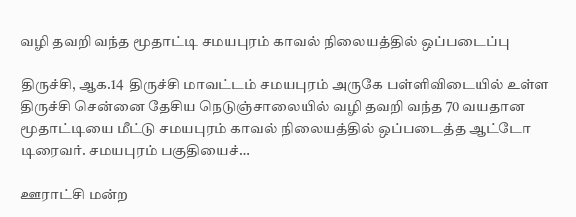வழி தவறி வந்த மூதாட்டி சமயபுரம் காவல் நிலையத்தில் ஒப்படைப்பு

திருச்சி, ஆக.14  திருச்சி மாவட்டம் சமயபுரம் அருகே பள்ளிவிடையில் உள்ள திருச்சி சென்னை தேசிய நெடுஞ்சாலையில் வழி தவறி வந்த 70 வயதான மூதாட்டியை மீட்டு சமயபுரம் காவல் நிலையத்தில் ஒப்படைத்த ஆட்டோ டிரைவர். சமயபுரம் பகுதியைச்…

ஊராட்சி மன்ற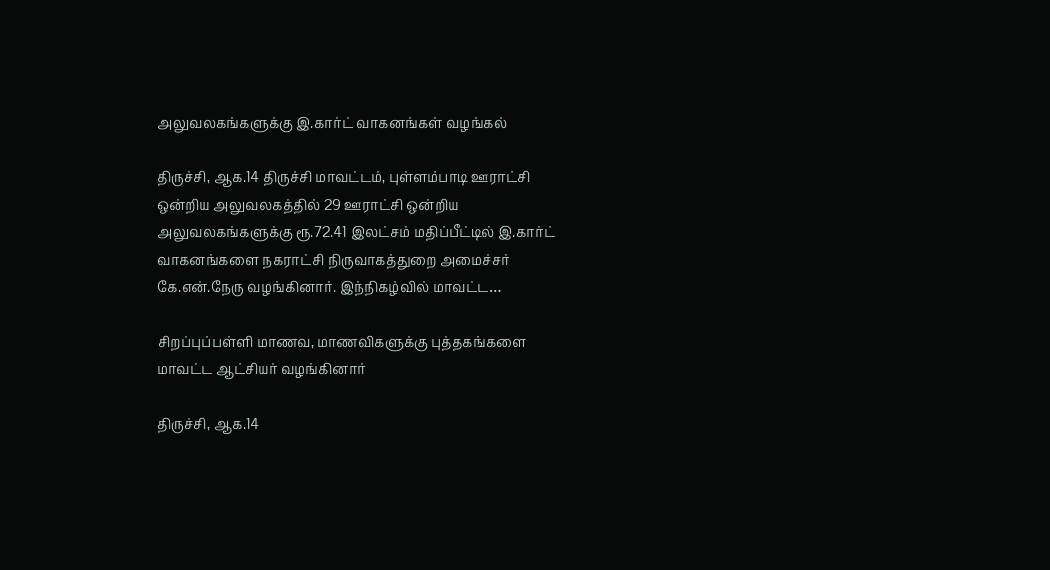அலுவலகங்களுக்கு இ.கார்ட் வாகனங்கள் வழங்கல்

திருச்சி, ஆக.14 திருச்சி மாவட்டம், புள்ளம்பாடி ஊராட்சி ஒன்றிய அலுவலகத்தில் 29 ஊராட்சி ஒன்றிய அலுவலகங்களுக்கு ரூ.72.41 இலட்சம் மதிப்பீட்டில் இ.கார்ட் வாகனங்களை நகராட்சி நிருவாகத்துறை அமைச்சர் கே.என்.நேரு வழங்கினார். இந்நிகழ்வில் மாவட்ட…

சிறப்புப்பள்ளி மாணவ, மாணவிகளுக்கு புத்தகங்களை மாவட்ட ஆட்சியர் வழங்கினார்

திருச்சி, ஆக.14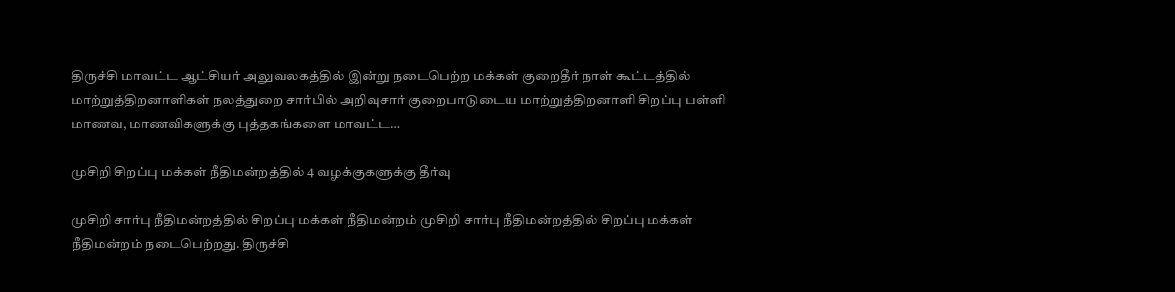திருச்சி மாவட்ட ஆட்சியர் அலுவலகத்தில் இன்று நடைபெற்ற மக்கள் குறைதீர் நாள் கூட்டத்தில் மாற்றுத்திறனாளிகள் நலத்துறை சார்பில் அறிவுசார் குறைபாடுடைய மாற்றுத்திறனாளி சிறப்பு பள்ளி மாணவ, மாணவிகளுக்கு புத்தகங்களை மாவட்ட…

முசிறி சிறப்பு மக்கள் நீதிமன்றத்தில் 4 வழக்குகளுக்கு தீர்வு

முசிறி சார்பு நீதிமன்றத்தில் சிறப்பு மக்கள் நீதிமன்றம் முசிறி சார்பு நீதிமன்றத்தில் சிறப்பு மக்கள் நீதிமன்றம் நடைபெற்றது. திருச்சி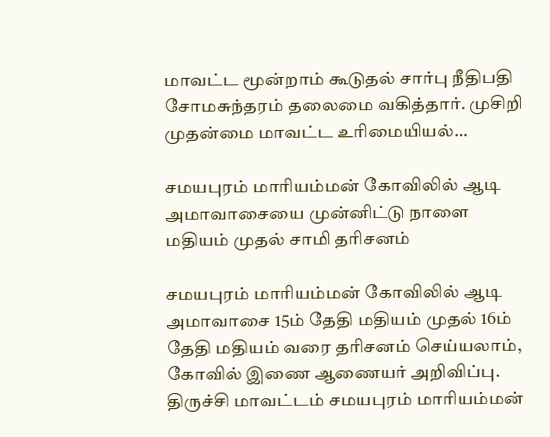மாவட்ட மூன்றாம் கூடுதல் சார்பு நீதிபதி சோமசுந்தரம் தலைமை வகித்தார். முசிறி முதன்மை மாவட்ட உரிமையியல்…

சமயபுரம் மாரியம்மன் கோவிலில் ஆடி அமாவாசையை முன்னிட்டு நாளை மதியம் முதல் சாமி தரிசனம்

சமயபுரம் மாரியம்மன் கோவிலில் ஆடி அமாவாசை 15ம் தேதி மதியம் முதல் 16ம் தேதி மதியம் வரை தரிசனம் செய்யலாம், கோவில் இணை ஆணையர் அறிவிப்பு. திருச்சி மாவட்டம் சமயபுரம் மாரியம்மன்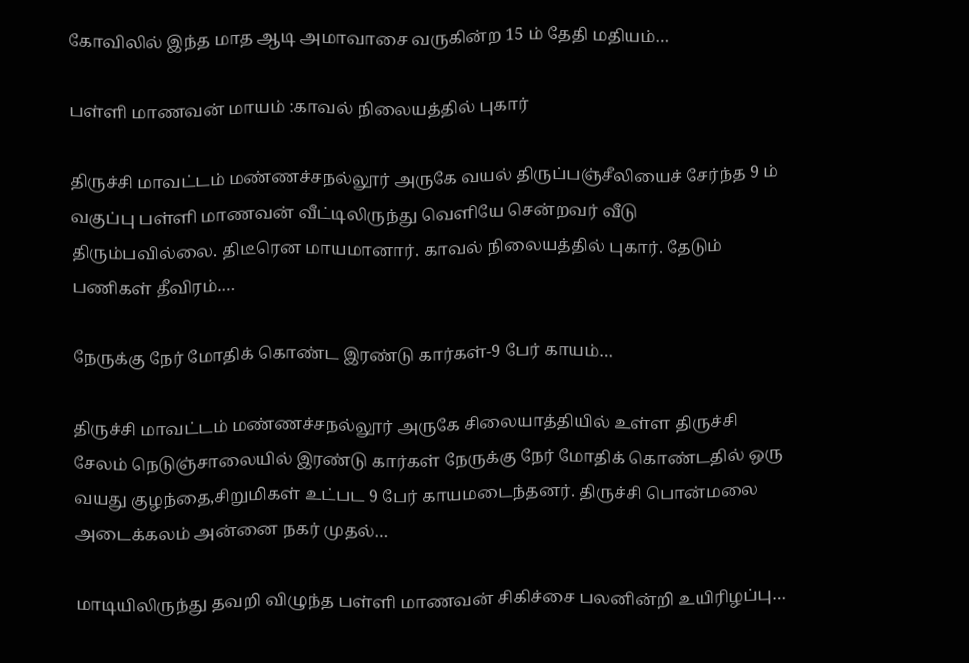கோவிலில் இந்த மாத ஆடி அமாவாசை வருகின்ற 15 ம் தேதி மதியம்…

பள்ளி மாணவன் மாயம் :காவல் நிலையத்தில் புகார்

திருச்சி மாவட்டம் மண்ணச்சநல்லூர் அருகே வயல் திருப்பஞ்சீலியைச் சேர்ந்த 9 ம் வகுப்பு பள்ளி மாணவன் வீட்டிலிருந்து வெளியே சென்றவர் வீடு திரும்பவில்லை. திடீரென மாயமானார். காவல் நிலையத்தில் புகார். தேடும் பணிகள் தீவிரம்.…

நேருக்கு நேர் மோதிக் கொண்ட இரண்டு கார்கள்-9 பேர் காயம்…

திருச்சி மாவட்டம் மண்ணச்சநல்லூர் அருகே சிலையாத்தியில் உள்ள திருச்சி சேலம் நெடுஞ்சாலையில் இரண்டு கார்கள் நேருக்கு நேர் மோதிக் கொண்டதில் ஒரு வயது குழந்தை,சிறுமிகள் உட்பட 9 பேர் காயமடைந்தனர். திருச்சி பொன்மலை அடைக்கலம் அன்னை நகர் முதல்…

மாடியிலிருந்து தவறி விழுந்த பள்ளி மாணவன் சிகிச்சை பலனின்றி உயிரிழப்பு…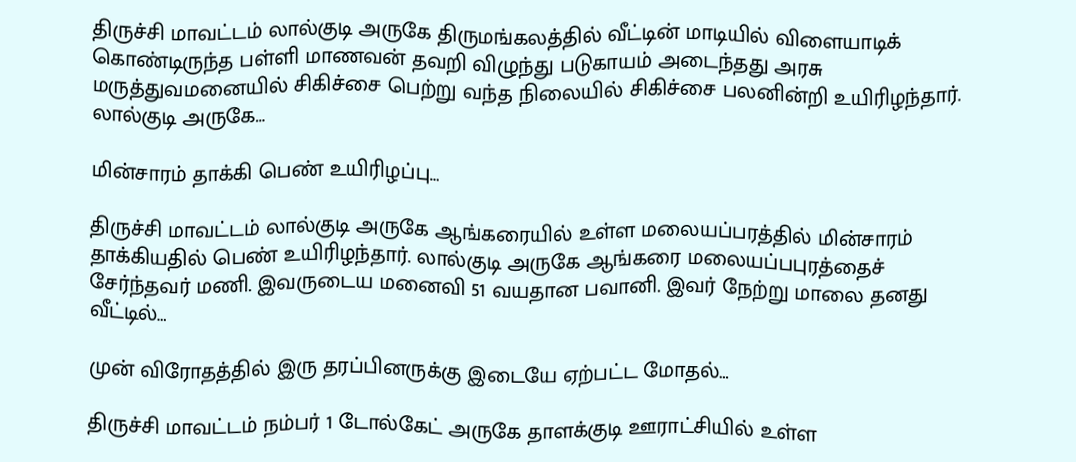திருச்சி மாவட்டம் லால்குடி அருகே திருமங்கலத்தில் வீட்டின் மாடியில் விளையாடிக் கொண்டிருந்த பள்ளி மாணவன் தவறி விழுந்து படுகாயம் அடைந்தது அரசு மருத்துவமனையில் சிகிச்சை பெற்று வந்த நிலையில் சிகிச்சை பலனின்றி உயிரிழந்தார். லால்குடி அருகே…

மின்சாரம் தாக்கி பெண் உயிரிழப்பு…

திருச்சி மாவட்டம் லால்குடி அருகே ஆங்கரையில் உள்ள மலையப்பரத்தில் மின்சாரம் தாக்கியதில் பெண் உயிரிழந்தார். லால்குடி அருகே ஆங்கரை மலையப்பபுரத்தைச் சேர்ந்தவர் மணி. இவருடைய மனைவி 51 வயதான பவானி. இவர் நேற்று மாலை தனது வீட்டில்…

முன் விரோதத்தில் இரு தரப்பினருக்கு இடையே ஏற்பட்ட மோதல்…

திருச்சி மாவட்டம் நம்பர் 1 டோல்கேட் அருகே தாளக்குடி ஊராட்சியில் உள்ள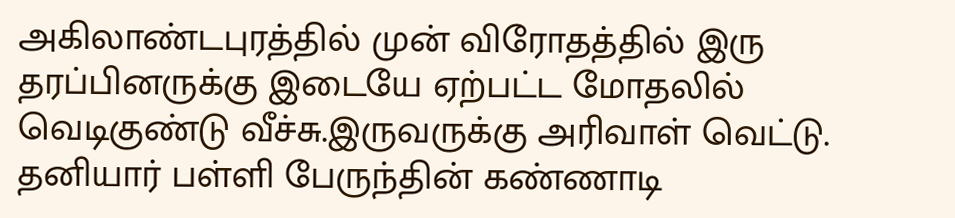அகிலாண்டபுரத்தில் முன் விரோதத்தில் இரு தரப்பினருக்கு இடையே ஏற்பட்ட மோதலில் வெடிகுண்டு வீச்சு.இருவருக்கு அரிவாள் வெட்டு. தனியார் பள்ளி பேருந்தின் கண்ணாடி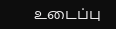உடைப்பு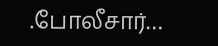.போலீசார்…